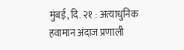मुंबई, दि. २१ : अत्याधुनिक हवामान अंदाज प्रणाली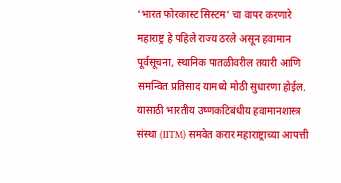‘भारत फोरकास्ट सिस्टम’ चा वापर करणारे महाराष्ट्र हे पहिले राज्य ठरले असून हवामान पूर्वसूचना, स्थानिक पातळीवरील तयारी आणि समन्वित प्रतिसाद यामध्ये मोठी सुधारणा होईल. यासाठी भारतीय उष्णकटिबंधीय हवामानशास्त्र संस्था (IITM) समवेत करार महाराष्ट्राच्या आपत्ती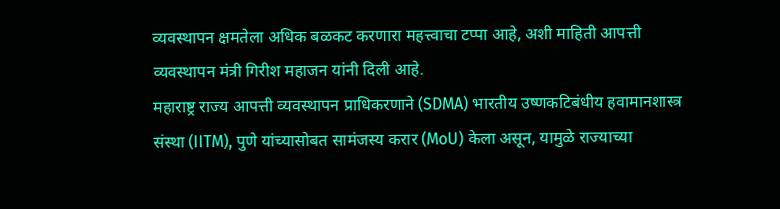व्यवस्थापन क्षमतेला अधिक बळकट करणारा महत्त्वाचा टप्पा आहे, अशी माहिती आपत्ती व्यवस्थापन मंत्री गिरीश महाजन यांनी दिली आहे.
महाराष्ट्र राज्य आपत्ती व्यवस्थापन प्राधिकरणाने (SDMA) भारतीय उष्णकटिबंधीय हवामानशास्त्र संस्था (IITM), पुणे यांच्यासोबत सामंजस्य करार (MoU) केला असून, यामुळे राज्याच्या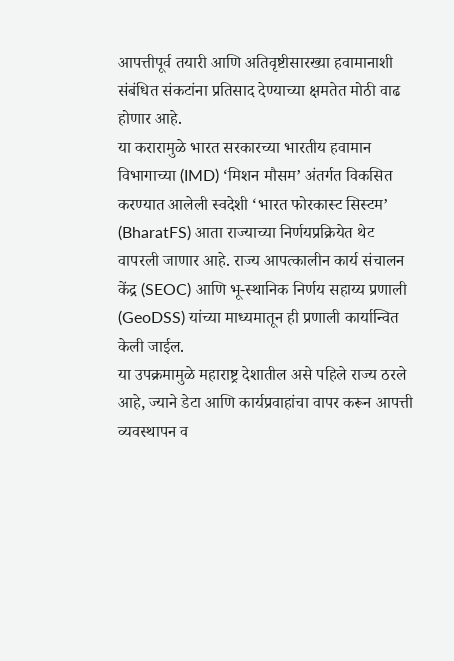आपत्तीपूर्व तयारी आणि अतिवृष्टीसारख्या हवामानाशी संबंधित संकटांना प्रतिसाद देण्याच्या क्षमतेत मोठी वाढ होणार आहे.
या करारामुळे भारत सरकारच्या भारतीय हवामान विभागाच्या (IMD) ‘मिशन मौसम’ अंतर्गत विकसित करण्यात आलेली स्वदेशी ‘भारत फोरकास्ट सिस्टम’ (BharatFS) आता राज्याच्या निर्णयप्रक्रियेत थेट वापरली जाणार आहे. राज्य आपत्कालीन कार्य संचालन केंद्र (SEOC) आणि भू-स्थानिक निर्णय सहाय्य प्रणाली (GeoDSS) यांच्या माध्यमातून ही प्रणाली कार्यान्वित केली जाईल.
या उपक्रमामुळे महाराष्ट्र देशातील असे पहिले राज्य ठरले आहे, ज्याने डेटा आणि कार्यप्रवाहांचा वापर करून आपत्ती व्यवस्थापन व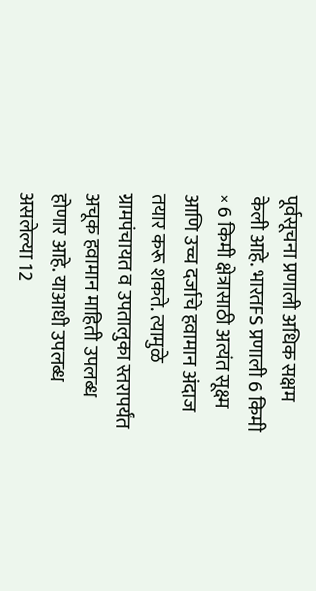पूर्वसूचना प्रणाली अधिक सक्षम केली आहे. भारतFS प्रणाली 6 किमी × 6 किमी क्षेत्रासाठी अत्यंत सूक्ष्म आणि उच्च दर्जाचे हवामान अंदाज तयार करू शकते. त्यामुळे ग्रामपंचायत व उपतालुका स्तरापर्यंत अचूक हवामान माहिती उपलब्ध होणार आहे. याआधी उपलब्ध असलेल्या 12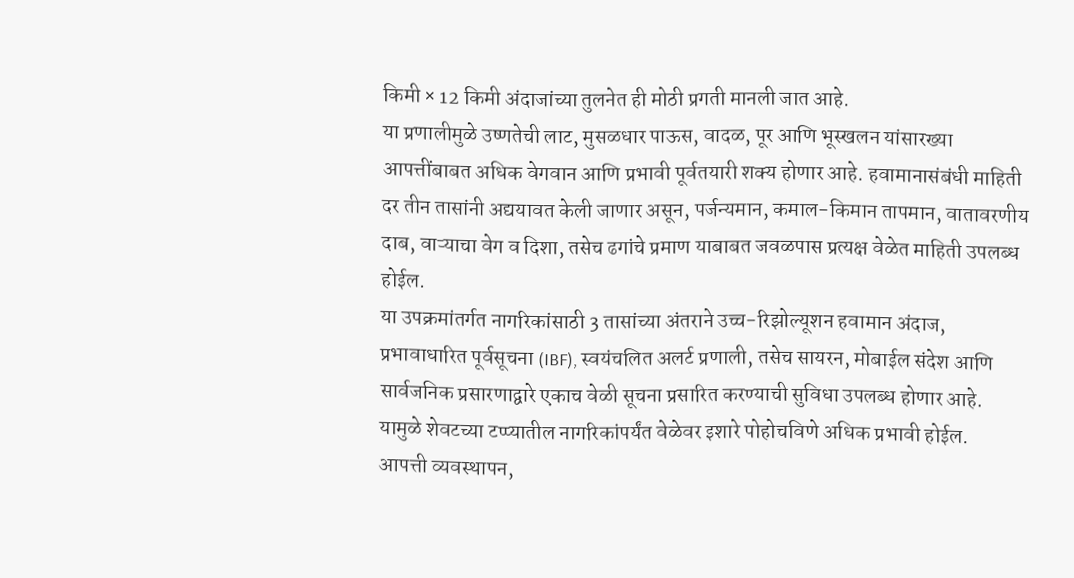किमी × 12 किमी अंदाजांच्या तुलनेत ही मोठी प्रगती मानली जात आहे.
या प्रणालीमुळे उष्णतेची लाट, मुसळधार पाऊस, वादळ, पूर आणि भूस्खलन यांसारख्या आपत्तींबाबत अधिक वेगवान आणि प्रभावी पूर्वतयारी शक्य होणार आहे. हवामानासंबंधी माहिती दर तीन तासांनी अद्ययावत केली जाणार असून, पर्जन्यमान, कमाल-किमान तापमान, वातावरणीय दाब, वाऱ्याचा वेग व दिशा, तसेच ढगांचे प्रमाण याबाबत जवळपास प्रत्यक्ष वेळेत माहिती उपलब्ध होईल.
या उपक्रमांतर्गत नागरिकांसाठी 3 तासांच्या अंतराने उच्च-रिझोल्यूशन हवामान अंदाज, प्रभावाधारित पूर्वसूचना (IBF), स्वयंचलित अलर्ट प्रणाली, तसेच सायरन, मोबाईल संदेश आणि सार्वजनिक प्रसारणाद्वारे एकाच वेळी सूचना प्रसारित करण्याची सुविधा उपलब्ध होणार आहे. यामुळे शेवटच्या टप्प्यातील नागरिकांपर्यंत वेळेवर इशारे पोहोचविणे अधिक प्रभावी होईल.
आपत्ती व्यवस्थापन,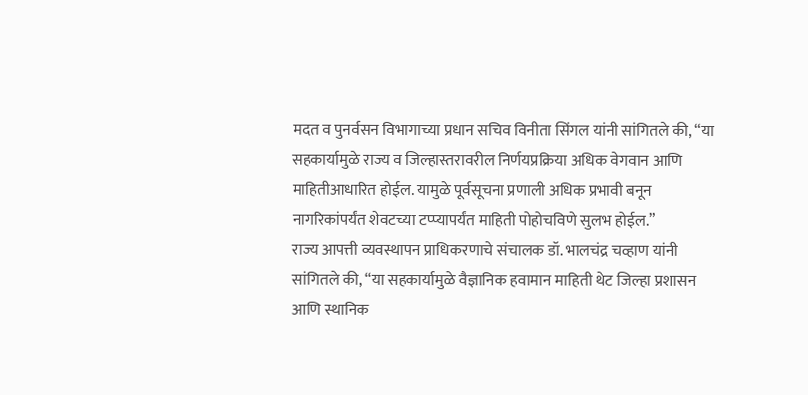मदत व पुनर्वसन विभागाच्या प्रधान सचिव विनीता सिंगल यांनी सांगितले की, “या सहकार्यामुळे राज्य व जिल्हास्तरावरील निर्णयप्रक्रिया अधिक वेगवान आणि माहितीआधारित होईल. यामुळे पूर्वसूचना प्रणाली अधिक प्रभावी बनून नागरिकांपर्यंत शेवटच्या टप्प्यापर्यंत माहिती पोहोचविणे सुलभ होईल.”
राज्य आपत्ती व्यवस्थापन प्राधिकरणाचे संचालक डॉ. भालचंद्र चव्हाण यांनी सांगितले की, “या सहकार्यामुळे वैज्ञानिक हवामान माहिती थेट जिल्हा प्रशासन आणि स्थानिक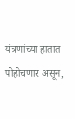यंत्रणांच्या हातात पोहोचणार असून,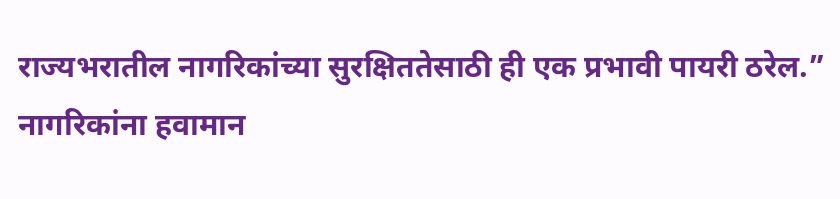राज्यभरातील नागरिकांच्या सुरक्षिततेसाठी ही एक प्रभावी पायरी ठरेल.”
नागरिकांना हवामान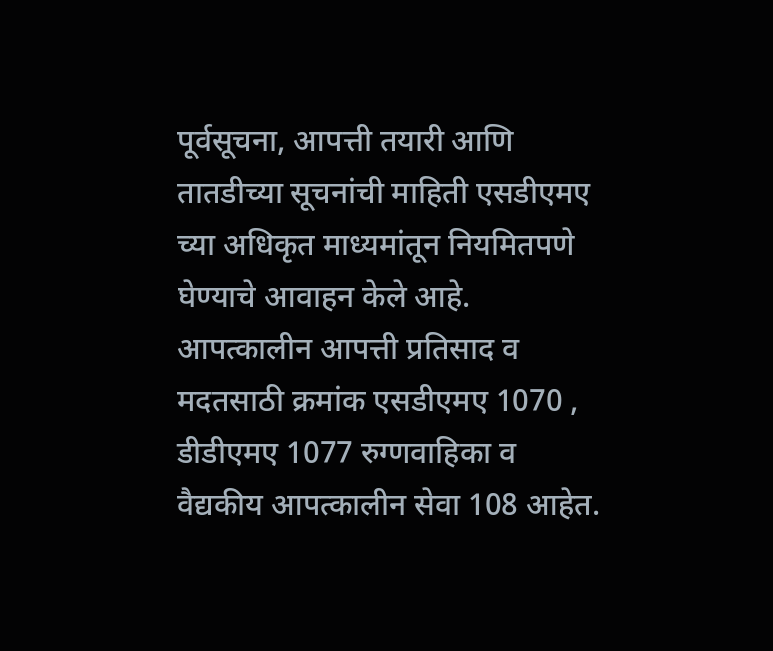पूर्वसूचना, आपत्ती तयारी आणि तातडीच्या सूचनांची माहिती एसडीएमए च्या अधिकृत माध्यमांतून नियमितपणे घेण्याचे आवाहन केले आहे. आपत्कालीन आपत्ती प्रतिसाद व मदतसाठी क्रमांक एसडीएमए 1070 , डीडीएमए 1077 रुग्णवाहिका व वैद्यकीय आपत्कालीन सेवा 108 आहेत.